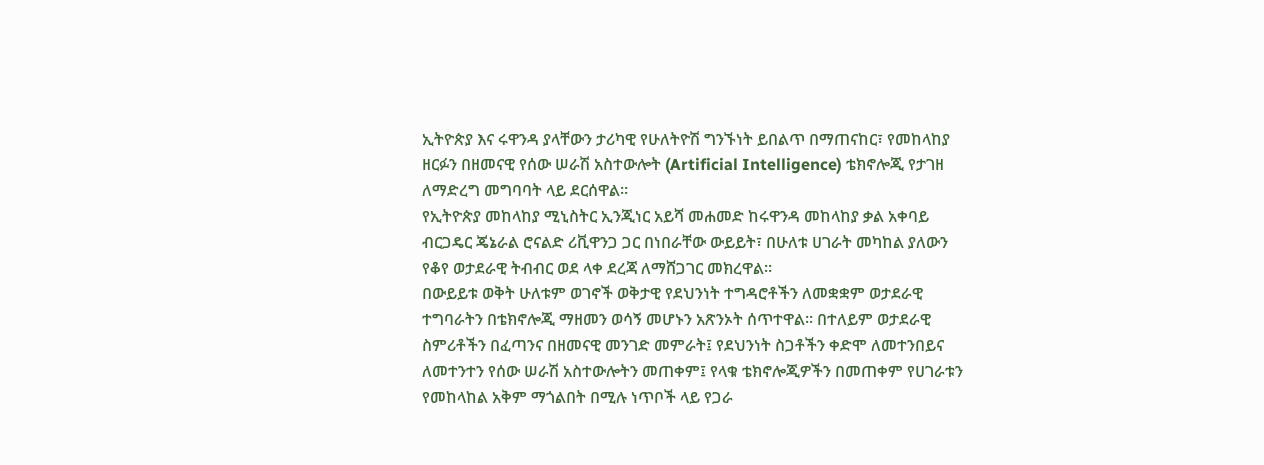ኢትዮጵያ እና ሩዋንዳ ያላቸውን ታሪካዊ የሁለትዮሽ ግንኙነት ይበልጥ በማጠናከር፣ የመከላከያ ዘርፉን በዘመናዊ የሰው ሠራሽ አስተውሎት (Artificial Intelligence) ቴክኖሎጂ የታገዘ ለማድረግ መግባባት ላይ ደርሰዋል።
የኢትዮጵያ መከላከያ ሚኒስትር ኢንጂነር አይሻ መሐመድ ከሩዋንዳ መከላከያ ቃል አቀባይ ብርጋዴር ጄኔራል ሮናልድ ሪቪዋንጋ ጋር በነበራቸው ውይይት፣ በሁለቱ ሀገራት መካከል ያለውን የቆየ ወታደራዊ ትብብር ወደ ላቀ ደረጃ ለማሸጋገር መክረዋል።
በውይይቱ ወቅት ሁለቱም ወገኖች ወቅታዊ የደህንነት ተግዳሮቶችን ለመቋቋም ወታደራዊ ተግባራትን በቴክኖሎጂ ማዘመን ወሳኝ መሆኑን አጽንኦት ሰጥተዋል። በተለይም ወታደራዊ ስምሪቶችን በፈጣንና በዘመናዊ መንገድ መምራት፤ የደህንነት ስጋቶችን ቀድሞ ለመተንበይና ለመተንተን የሰው ሠራሽ አስተውሎትን መጠቀም፤ የላቁ ቴክኖሎጂዎችን በመጠቀም የሀገራቱን የመከላከል አቅም ማጎልበት በሚሉ ነጥቦች ላይ የጋራ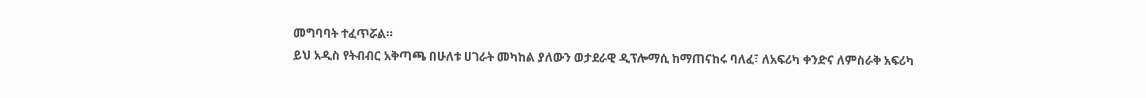መግባባት ተፈጥሯል።
ይህ አዲስ የትብብር አቅጣጫ በሁለቱ ሀገራት መካከል ያለውን ወታደራዊ ዲፕሎማሲ ከማጠናከሩ ባለፈ፣ ለአፍሪካ ቀንድና ለምስራቅ አፍሪካ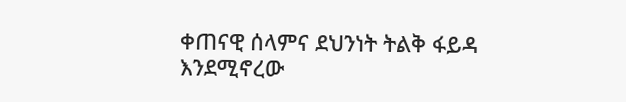ቀጠናዊ ሰላምና ደህንነት ትልቅ ፋይዳ እንደሚኖረው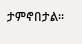ታምኖበታል።